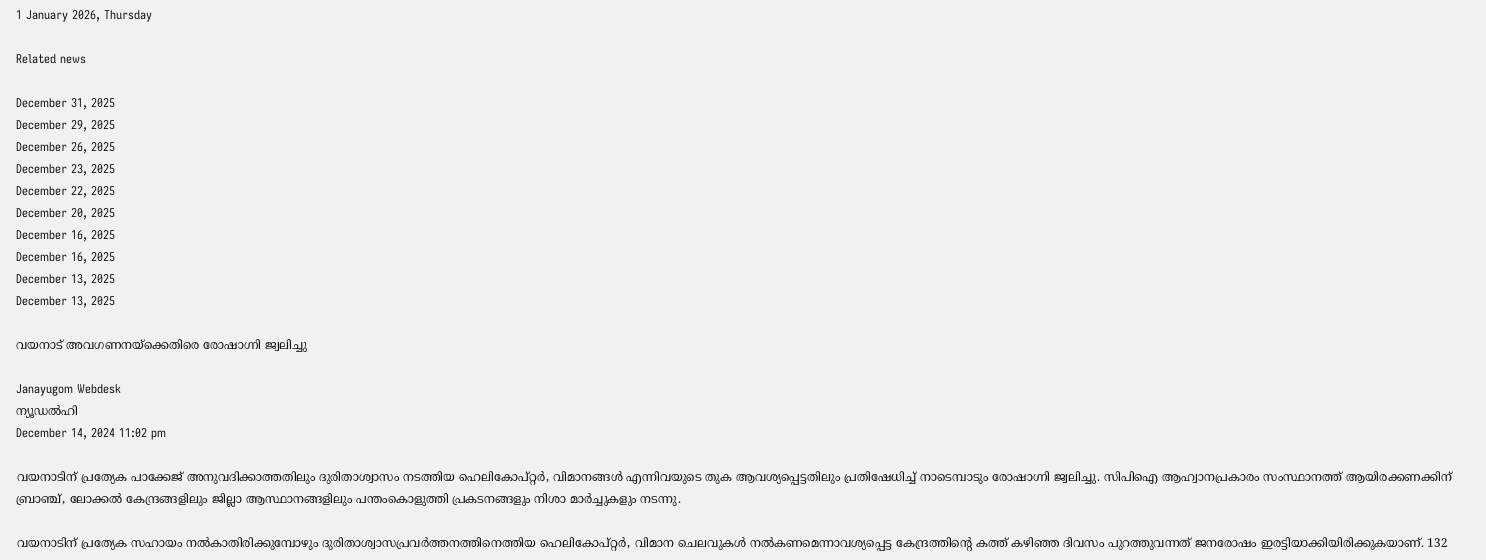1 January 2026, Thursday

Related news

December 31, 2025
December 29, 2025
December 26, 2025
December 23, 2025
December 22, 2025
December 20, 2025
December 16, 2025
December 16, 2025
December 13, 2025
December 13, 2025

വയനാട് അവഗണനയ്ക്കെതിരെ രോഷാഗ്നി ജ്വലിച്ചു

Janayugom Webdesk
ന്യൂഡല്‍ഹി
December 14, 2024 11:02 pm

വയനാടിന് പ്രത്യേക പാക്കേജ് അനുവദിക്കാത്തതിലും ദുരിതാശ്വാസം നടത്തിയ ഹെലികോപ്റ്റര്‍, വിമാനങ്ങള്‍ എന്നിവയുടെ തുക ആവശ്യപ്പെട്ടതിലും പ്രതിഷേധിച്ച് നാടെമ്പാടും രോഷാഗ്നി ജ്വലിച്ചു. സിപിഐ ആഹ്വാനപ്രകാരം സംസ്ഥാനത്ത് ആയിരക്കണക്കിന് ബ്രാഞ്ച്, ലോക്കല്‍ കേന്ദ്രങ്ങളിലും ജില്ലാ ആസ്ഥാനങ്ങളിലും പന്തംകൊളുത്തി പ്രകടനങ്ങളും നിശാ മാര്‍ച്ചുകളും നടന്നു.

വയനാടിന് പ്രത്യേക സഹായം നല്‍കാതിരിക്കുമ്പോഴും ദുരിതാശ്വാസപ്രവര്‍ത്തനത്തിനെത്തിയ ഹെലികോപ്റ്റര്‍, വിമാന ചെലവുകള്‍ നല്‍കണമെന്നാവശ്യപ്പെട്ട കേന്ദ്രത്തിന്റെ കത്ത് കഴിഞ്ഞ ദിവസം പുറത്തുവന്നത് ജനരോഷം ഇരട്ടിയാക്കിയിരിക്കുകയാണ്. 132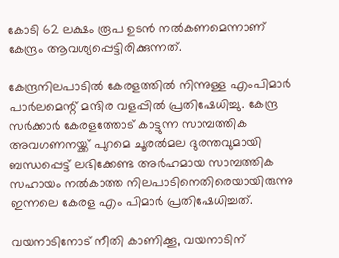കോടി 62 ലക്ഷം രൂപ ഉടന്‍ നല്‍കണമെന്നാണ് കേന്ദ്രം ആവശ്യപ്പെട്ടിരിക്കുന്നത്.

കേന്ദ്രനിലപാടില്‍ കേരളത്തില്‍ നിന്നുള്ള എംപിമാര്‍ പാര്‍ലമെന്റ് മന്ദിര വളപ്പില്‍ പ്രതിഷേധിച്ചു. കേന്ദ്ര സര്‍ക്കാര്‍ കേരളത്തോട് കാട്ടുന്ന സാമ്പത്തിക അവഗണനയ്ക്ക് പുറമെ ചൂരല്‍മല ദുരന്തവുമായി ബന്ധപ്പെട്ട് ലഭിക്കേണ്ട അര്‍ഹമായ സാമ്പത്തിക സഹായം നല്‍കാത്ത നിലപാടിനെതിരെയായിരുന്നു ഇന്നലെ കേരള എം പിമാര്‍ പ്രതിഷേധിച്ചത്.

വയനാടിനോട് നീതി കാണിക്കൂ, വയനാടിന്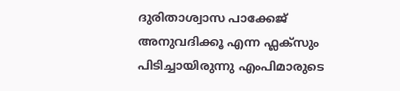ദുരിതാശ്വാസ പാക്കേജ് അനുവദിക്കൂ എന്ന ഫ്ലക്‌സും പിടിച്ചായിരുന്നു എംപിമാരുടെ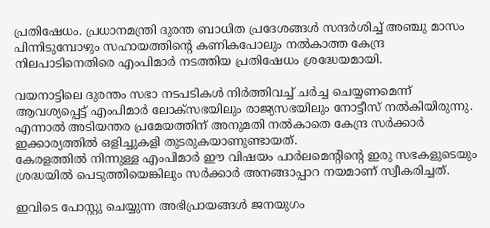പ്രതിഷേധം. പ്രധാനമന്ത്രി ദുരന്ത ബാധിത പ്രദേശങ്ങള്‍ സന്ദര്‍ശിച്ച് അഞ്ചു മാസം പിന്നിടുമ്പോഴും സഹായത്തിന്റെ കണികപോലും നല്‍കാത്ത കേന്ദ്ര നിലപാടിനെതിരെ എംപിമാര്‍ നടത്തിയ പ്രതിഷേധം ശ്രദ്ധേയമായി.

വയനാട്ടിലെ ദുരന്തം സഭാ നടപടികള്‍ നിര്‍ത്തിവച്ച് ചര്‍ച്ച ചെയ്യണമെന്ന് ആവശ്യപ്പെട്ട് എംപിമാര്‍ ലോക്‌സഭയിലും രാജ്യസഭയിലും നോട്ടീസ് നല്‍കിയിരുന്നു. എന്നാല്‍ അടിയന്തര പ്രമേയത്തിന് അനുമതി നല്‍കാതെ കേന്ദ്ര സര്‍ക്കാര്‍ ഇക്കാര്യത്തില്‍ ഒളിച്ചുകളി തുടരുകയാണുണ്ടായത്.
കേരളത്തില്‍ നിന്നുള്ള എംപിമാര്‍ ഈ വിഷയം പാര്‍ലമെന്റിന്റെ ഇരു സഭകളുടെയും ശ്രദ്ധയില്‍ പെടുത്തിയെങ്കിലും സര്‍ക്കാര്‍ അനങ്ങാപ്പാറ നയമാണ് സ്വീകരിച്ചത്.

ഇവിടെ പോസ്റ്റു ചെയ്യുന്ന അഭിപ്രായങ്ങള്‍ ജനയുഗം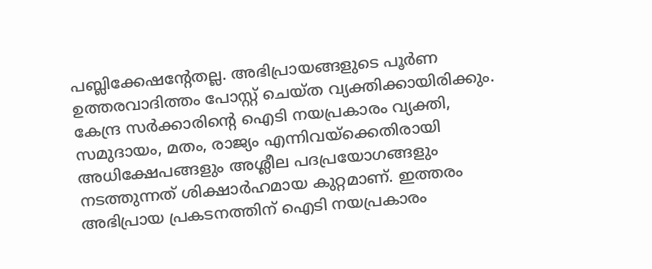പബ്ലിക്കേഷന്റേതല്ല. അഭിപ്രായങ്ങളുടെ പൂര്‍ണ ഉത്തരവാദിത്തം പോസ്റ്റ് ചെയ്ത വ്യക്തിക്കായിരിക്കും. കേന്ദ്ര സര്‍ക്കാരിന്റെ ഐടി നയപ്രകാരം വ്യക്തി, സമുദായം, മതം, രാജ്യം എന്നിവയ്‌ക്കെതിരായി അധിക്ഷേപങ്ങളും അശ്ലീല പദപ്രയോഗങ്ങളും നടത്തുന്നത് ശിക്ഷാര്‍ഹമായ കുറ്റമാണ്. ഇത്തരം അഭിപ്രായ പ്രകടനത്തിന് ഐടി നയപ്രകാരം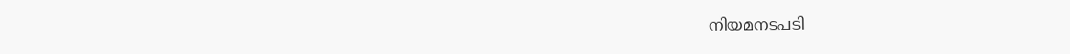നിയമനടപടി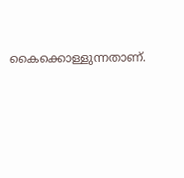കൈക്കൊള്ളുന്നതാണ്.